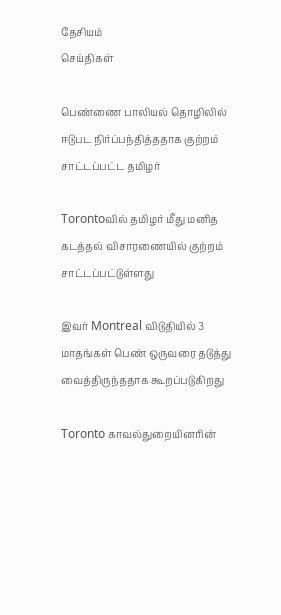தேசியம்
செய்திகள்

பெண்ணை பாலியல் தொழிலில் ஈடுபட நிர்ப்பந்தித்ததாக குற்றம் சாட்டப்பட்ட தமிழர்

Torontoவில் தமிழர் மீது மனித கடத்தல் விசாரணையில் குற்றம் சாட்டப்பட்டுள்ளது

இவர் Montreal விடுதியில் 3 மாதங்கள் பெண் ஒருவரை தடுத்து  வைத்திருந்ததாக கூறப்படுகிறது

Toronto காவல்துறையினரின்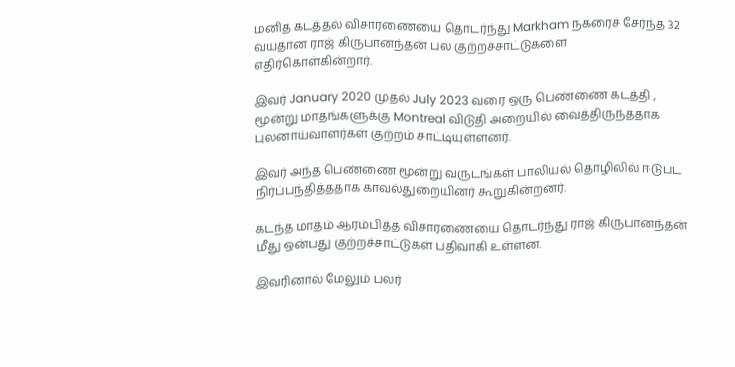மனித கடத்தல் விசாரணையை தொடர்ந்து Markham நகரைச் சேர்ந்த 32 வயதான ராஜ் கிருபானந்தன் பல குற்றச்சாட்டுகளை எதிர்கொள்கின்றார்.

இவர் January 2020 முதல் July 2023 வரை ஒரு பெண்ணை கடத்தி , மூன்று மாதங்களுக்கு Montreal விடுதி அறையில் வைத்திருந்ததாக புலனாய்வாளர்கள் குற்றம் சாட்டியுள்ளனர்.

இவர் அந்த பெண்ணை மூன்று வருடங்கள் பாலியல் தொழிலில் ஈடுபட நிர்ப்பந்தித்ததாக காவல்துறையினர் கூறுகின்றனர்.

கடந்த மாதம் ஆரம்பித்த விசாரணையை தொடர்ந்து ராஜ் கிருபானந்தன் மீது ஒன்பது குற்றச்சாட்டுகள் பதிவாகி உள்ளன.

இவரினால் மேலும் பலர்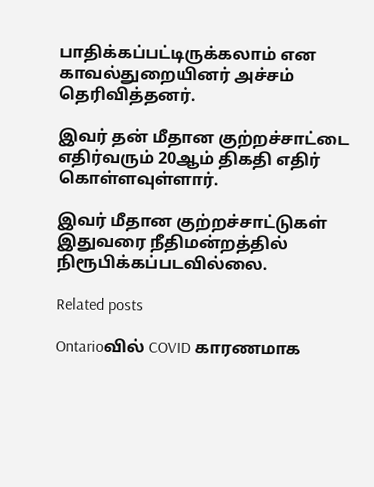பாதிக்கப்பட்டிருக்கலாம் என காவல்துறையினர் அச்சம் தெரிவித்தனர்.

இவர் தன் மீதான குற்றச்சாட்டை எதிர்வரும் 20ஆம் திகதி எதிர் கொள்ளவுள்ளார்.

இவர் மீதான குற்றச்சாட்டுகள் இதுவரை நீதிமன்றத்தில் நிரூபிக்கப்படவில்லை.

Related posts

Ontarioவில் COVID காரணமாக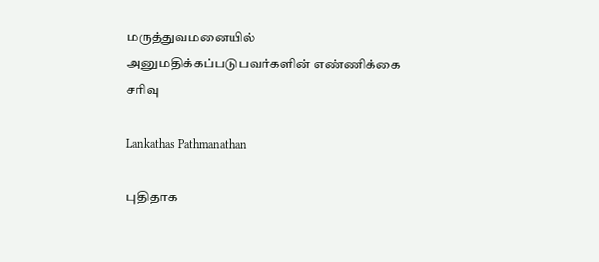மருத்துவமனையில் அனுமதிக்கப்படுபவர்களின் எண்ணிக்கை சரிவு

Lankathas Pathmanathan

புதிதாக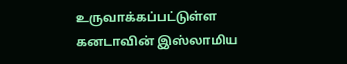உருவாக்கப்பட்டுள்ள கனடாவின் இஸ்லாமிய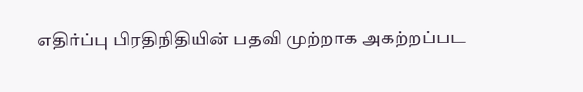எதிர்ப்பு பிரதிநிதியின் பதவி முற்றாக அகற்றப்பட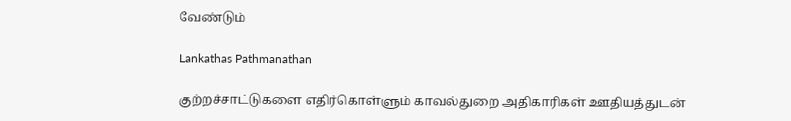வேண்டும்

Lankathas Pathmanathan

குற்றச்சாட்டுகளை எதிர்கொள்ளும் காவல்துறை அதிகாரிகள் ஊதியத்துடன்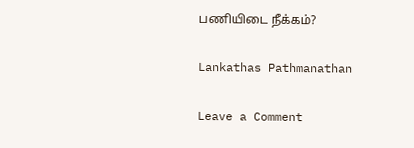பணியிடை நீக்கம்?

Lankathas Pathmanathan

Leave a Comment